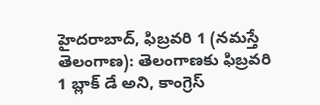హైదరాబాద్, ఫిబ్రవరి 1 (నమస్తే తెలంగాణ): తెలంగాణకు ఫిబ్రవరి 1 బ్లాక్ డే అని, కాంగ్రెస్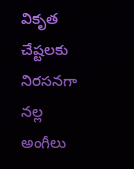వికృత చేష్టలకు నిరసనగా నల్ల అంగీలు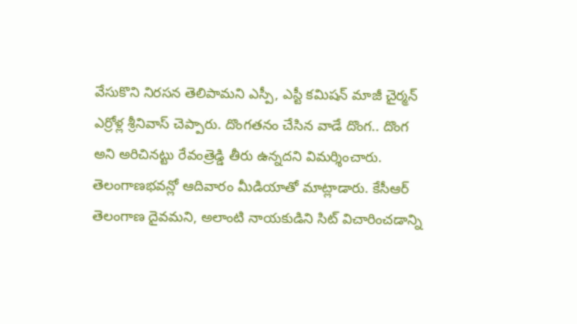వేసుకొని నిరసన తెలిపామని ఎస్పీ, ఎస్టీ కమిషన్ మాజీ చైర్మన్ ఎర్రోళ్ల శ్రీనివాస్ చెప్పారు. దొంగతనం చేసిన వాడే దొంగ.. దొంగ అని అరిచినట్టు రేవంత్రెడ్డి తీరు ఉన్నదని విమర్శించారు.
తెలంగాణభవన్లో ఆదివారం మీడియాతో మాట్లాడారు. కేసీఆర్ తెలంగాణ దైవమని, అలాంటి నాయకుడిని సిట్ విచారించడాన్ని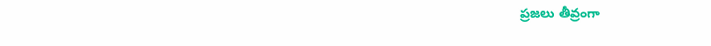ప్రజలు తీవ్రంగా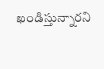ఖండిస్తున్నారని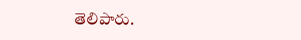తెలిపారు.